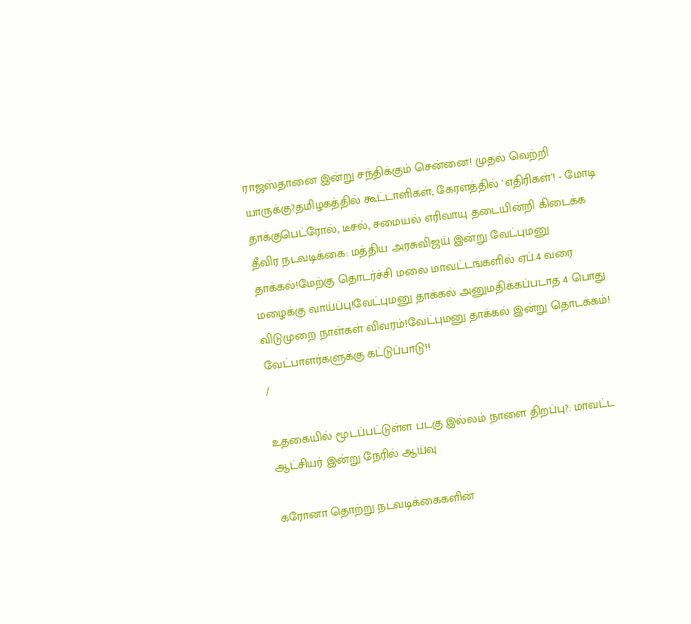ராஜஸ்தானை இன்று சந்திக்கும் சென்னை! முதல் வெற்றி யாருக்கு?தமிழகத்தில் கூட்டாளிகள்; கேரளத்தில் 'எதிரிகள்'! - மோடி தாக்குபெட்ரோல், டீசல், சமையல் எரிவாயு தடையின்றி கிடைக்க தீவிர நடவடிக்கை: மத்திய அரசுவிஜய் இன்று வேட்புமனு தாக்கல்!மேற்கு தொடர்ச்சி மலை மாவட்டங்களில் ஏப்.4 வரை மழைக்கு வாய்ப்பு!வேட்புமனு தாக்கல் அனுமதிக்கப்படாத 4 பொது விடுமுறை நாள்கள் விவரம்!வேட்புமனு தாக்கல் இன்று தொடக்கம்! வேட்பாளர்களுக்கு கட்டுப்பாடு!!
/

உதகையில் மூடப்பட்டுள்ள படகு இல்லம் நாளை திறப்பு?: மாவட்ட ஆட்சியர் இன்று நேரில் ஆய்வு

கரோனா தொற்று நடவடிக்கைகளின்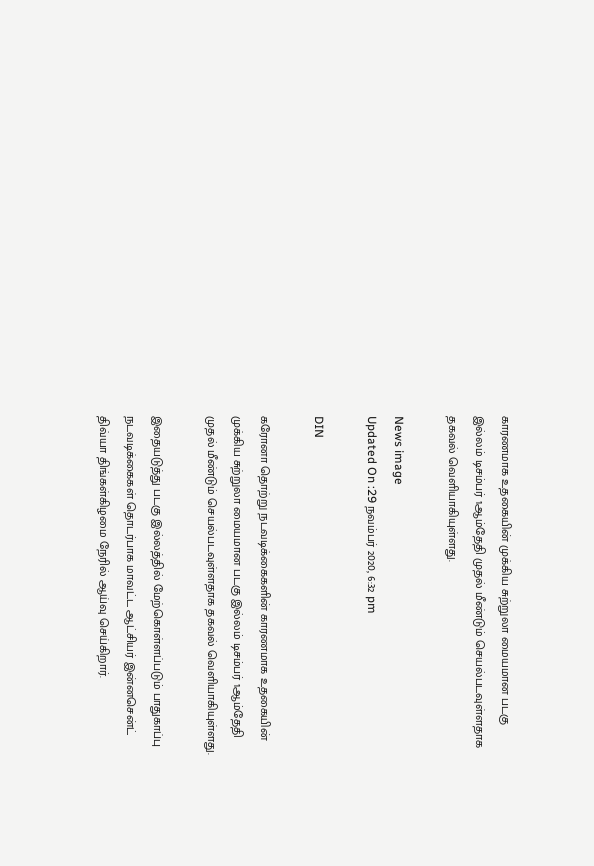காரணமாக உதகையின் முக்கிய சுற்றுலா மையமான படகு இல்லம் டிசம்பர் 1ஆம்தேதி முதல் மீண்டும் செயல்படவுள்ளதாக தகவல் வெளியாகியுள்ளது.

News image
Updated On :29 நவம்பர் 2020, 6:32 pm

DIN

கரோனா தொற்று நடவடிக்கைகளின் காரணமாக உதகையின் முக்கிய சுற்றுலா மையமான படகு இல்லம் டிசம்பர் 1ஆம்தேதி முதல் மீண்டும் செயல்படவுள்ளதாக தகவல் வெளியாகியுள்ளது.

இதையடுத்து படகு இல்லத்தில் மேற்கொள்ளப்படும் பாதுகாப்பு நடவடிக்கைகள் தொடர்பாக மாவட்ட ஆட்சியர் இன்னசென்ட் திவ்யா திங்கள்கிழமை நேரில் ஆய்வு செய்கிறார்.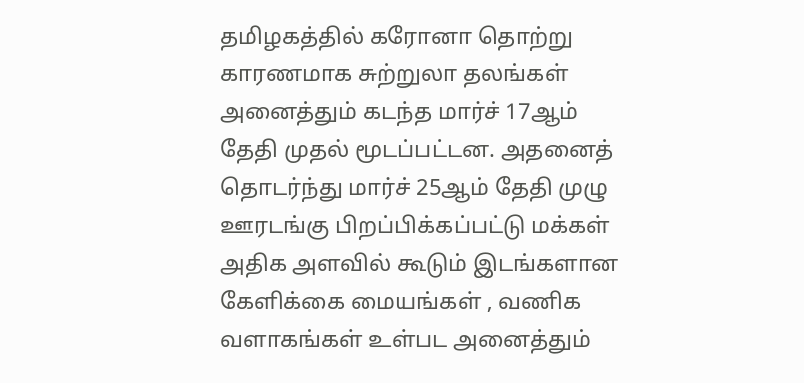தமிழகத்தில் கரோனா தொற்று காரணமாக சுற்றுலா தலங்கள் அனைத்தும் கடந்த மார்ச் 17ஆம் தேதி முதல் மூடப்பட்டன. அதனைத் தொடர்ந்து மார்ச் 25ஆம் தேதி முழு ஊரடங்கு பிறப்பிக்கப்பட்டு மக்கள் அதிக அளவில் கூடும் இடங்களான கேளிக்கை மையங்கள் , வணிக வளாகங்கள் உள்பட அனைத்தும்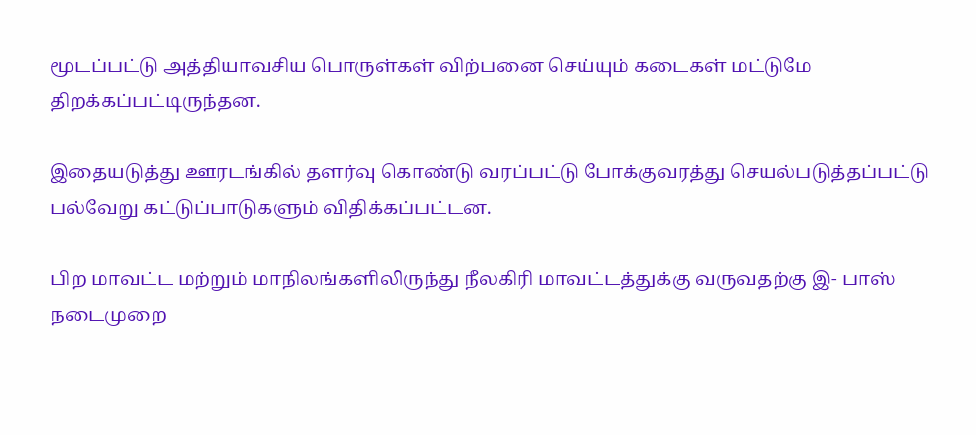மூடப்பட்டு அத்தியாவசிய பொருள்கள் விற்பனை செய்யும் கடைகள் மட்டுமே திறக்கப்பட்டிருந்தன.

இதையடுத்து ஊரடங்கில் தளர்வு கொண்டு வரப்பட்டு போக்குவரத்து செயல்படுத்தப்பட்டு பல்வேறு கட்டுப்பாடுகளும் விதிக்கப்பட்டன.

பிற மாவட்ட மற்றும் மாநிலங்களிலிருந்து நீலகிரி மாவட்டத்துக்கு வருவதற்கு இ- பாஸ் நடைமுறை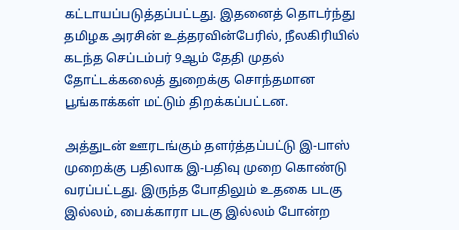கட்டாயப்படுத்தப்பட்டது. இதனைத் தொடர்ந்து தமிழக அரசின் உத்தரவின்பேரில், நீலகிரியில் கடந்த செப்டம்பர் 9ஆம் தேதி முதல் தோட்டக்கலைத் துறைக்கு சொந்தமான பூங்காக்கள் மட்டும் திறக்கப்பட்டன.

அத்துடன் ஊரடங்கும் தளர்த்தப்பட்டு இ-பாஸ் முறைக்கு பதிலாக இ-பதிவு முறை கொண்டு வரப்பட்டது. இருந்த போதிலும் உதகை படகு இல்லம், பைக்காரா படகு இல்லம் போன்ற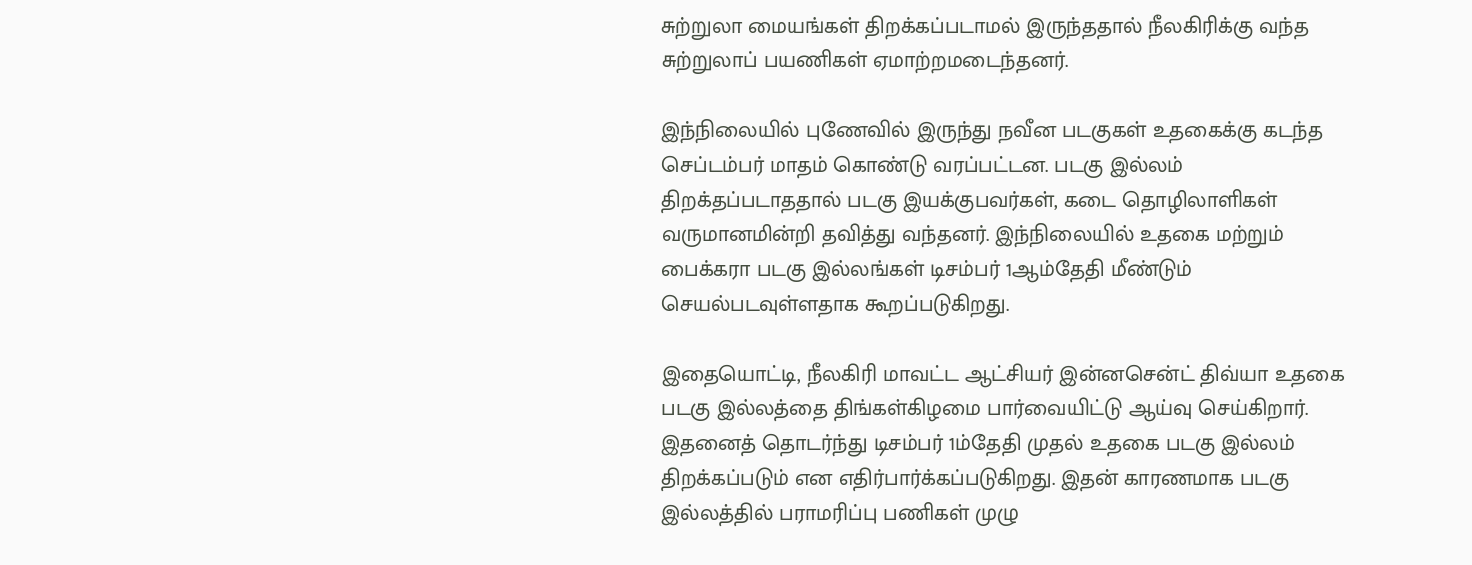சுற்றுலா மையங்கள் திறக்கப்படாமல் இருந்ததால் நீலகிரிக்கு வந்த சுற்றுலாப் பயணிகள் ஏமாற்றமடைந்தனர்.

இந்நிலையில் புணேவில் இருந்து நவீன படகுகள் உதகைக்கு கடந்த செப்டம்பர் மாதம் கொண்டு வரப்பட்டன. படகு இல்லம் திறக்தப்படாததால் படகு இயக்குபவர்கள், கடை தொழிலாளிகள் வருமானமின்றி தவித்து வந்தனர். இந்நிலையில் உதகை மற்றும் பைக்கரா படகு இல்லங்கள் டிசம்பர் 1ஆம்தேதி மீண்டும் செயல்படவுள்ளதாக கூறப்படுகிறது.

இதையொட்டி, நீலகிரி மாவட்ட ஆட்சியர் இன்னசென்ட் திவ்யா உதகை படகு இல்லத்தை திங்கள்கிழமை பார்வையிட்டு ஆய்வு செய்கிறார். இதனைத் தொடர்ந்து டிசம்பர் 1ம்தேதி முதல் உதகை படகு இல்லம் திறக்கப்படும் என எதிர்பார்க்கப்படுகிறது. இதன் காரணமாக படகு இல்லத்தில் பராமரிப்பு பணிகள் முழு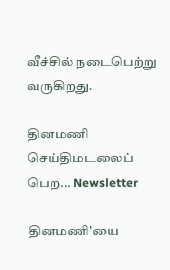வீச்சில் நடைபெற்று வருகிறது.

தினமணி செய்திமடலைப் பெற... Newsletter

தினமணி'யை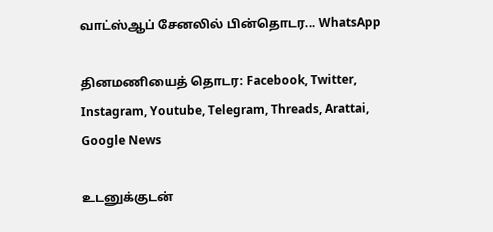வாட்ஸ்ஆப் சேனலில் பின்தொடர... WhatsApp

தினமணியைத் தொடர: Facebook, Twitter, Instagram, Youtube, Telegram, Threads, Arattai, Google News

உடனுக்குடன்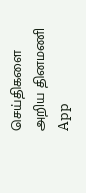செய்திகளை அறிய தினமணி App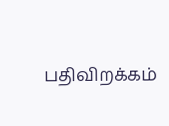பதிவிறக்கம்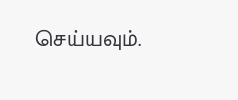செய்யவும்.